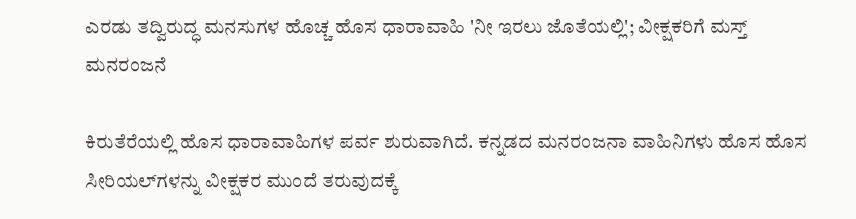ಎರಡು ತದ್ವಿರುದ್ಧ ಮನಸುಗಳ ಹೊಚ್ಚ ಹೊಸ ಧಾರಾವಾಹಿ 'ನೀ ಇರಲು ಜೊತೆಯಲ್ಲಿ'; ವೀಕ್ಷಕರಿಗೆ ಮಸ್ತ್ ಮನರಂಜನೆ

ಕಿರುತೆರೆಯಲ್ಲಿ ಹೊಸ ಧಾರಾವಾಹಿಗಳ ಪರ್ವ ಶುರುವಾಗಿದೆ. ಕನ್ನಡದ ಮನರಂಜನಾ ವಾಹಿನಿಗಳು ಹೊಸ ಹೊಸ ಸೀರಿಯಲ್‌ಗಳನ್ನು ವೀಕ್ಷಕರ ಮುಂದೆ ತರುವುದಕ್ಕೆ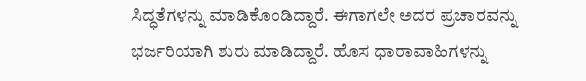ಸಿದ್ಧತೆಗಳನ್ನು ಮಾಡಿಕೊಂಡಿದ್ದಾರೆ. ಈಗಾಗಲೇ ಅದರ ಪ್ರಚಾರವನ್ನು ಭರ್ಜರಿಯಾಗಿ ಶುರು ಮಾಡಿದ್ದಾರೆ. ಹೊಸ ಧಾರಾವಾಹಿಗಳನ್ನು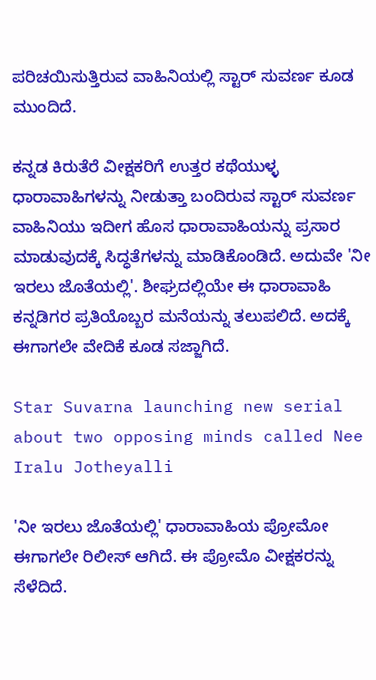ಪರಿಚಯಿಸುತ್ತಿರುವ ವಾಹಿನಿಯಲ್ಲಿ ಸ್ಟಾರ್ ಸುವರ್ಣ ಕೂಡ ಮುಂದಿದೆ.

ಕನ್ನಡ ಕಿರುತೆರೆ ವೀಕ್ಷಕರಿಗೆ ಉತ್ತರ ಕಥೆಯುಳ್ಳ ಧಾರಾವಾಹಿಗಳನ್ನು ನೀಡುತ್ತಾ ಬಂದಿರುವ ಸ್ಟಾರ್ ಸುವರ್ಣ ವಾಹಿನಿಯು ಇದೀಗ ಹೊಸ ಧಾರಾವಾಹಿಯನ್ನು ಪ್ರಸಾರ ಮಾಡುವುದಕ್ಕೆ ಸಿದ್ಧತೆಗಳನ್ನು ಮಾಡಿಕೊಂಡಿದೆ. ಅದುವೇ 'ನೀ ಇರಲು ಜೊತೆಯಲ್ಲಿ'. ಶೀಘ್ರದಲ್ಲಿಯೇ ಈ ಧಾರಾವಾಹಿ ಕನ್ನಡಿಗರ ಪ್ರತಿಯೊಬ್ಬರ ಮನೆಯನ್ನು ತಲುಪಲಿದೆ. ಅದಕ್ಕೆ ಈಗಾಗಲೇ ವೇದಿಕೆ ಕೂಡ ಸಜ್ಜಾಗಿದೆ.

Star Suvarna launching new serial about two opposing minds called Nee Iralu Jotheyalli

'ನೀ ಇರಲು ಜೊತೆಯಲ್ಲಿ' ಧಾರಾವಾಹಿಯ ಪ್ರೋಮೋ ಈಗಾಗಲೇ ರಿಲೀಸ್ ಆಗಿದೆ. ಈ ಪ್ರೋಮೊ ವೀಕ್ಷಕರನ್ನು ಸೆಳೆದಿದೆ.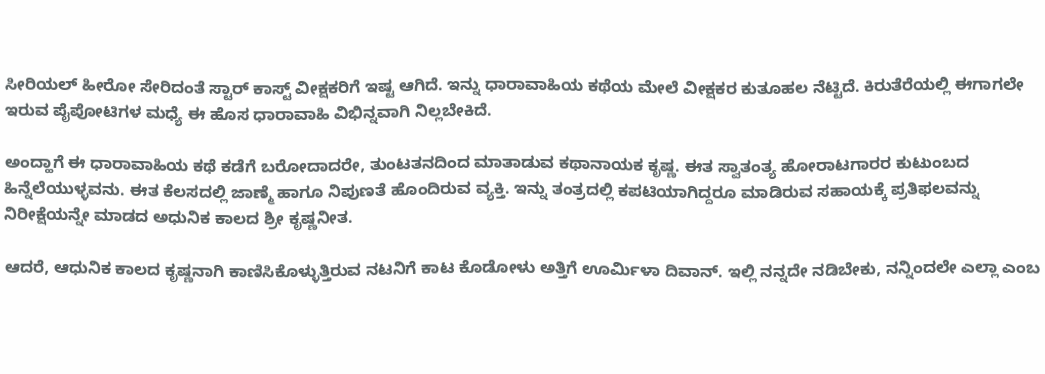ಸೀರಿಯಲ್ ಹೀರೋ ಸೇರಿದಂತೆ ಸ್ಟಾರ್‌ ಕಾಸ್ಟ್ ವೀಕ್ಷಕರಿಗೆ ಇಷ್ಟ ಆಗಿದೆ. ಇನ್ನು ಧಾರಾವಾಹಿಯ ಕಥೆಯ ಮೇಲೆ ವೀಕ್ಷಕರ ಕುತೂಹಲ ನೆಟ್ಟಿದೆ. ಕಿರುತೆರೆಯಲ್ಲಿ ಈಗಾಗಲೇ ಇರುವ ಪೈಪೋಟಿಗಳ ಮಧ್ಯೆ ಈ ಹೊಸ ಧಾರಾವಾಹಿ ವಿಭಿನ್ನವಾಗಿ ನಿಲ್ಲಬೇಕಿದೆ.

ಅಂದ್ಹಾಗೆ ಈ ಧಾರಾವಾಹಿಯ ಕಥೆ ಕಡೆಗೆ ಬರೋದಾದರೇ, ತುಂಟತನದಿಂದ ಮಾತಾಡುವ ಕಥಾನಾಯಕ ಕೃಷ್ಣ. ಈತ ಸ್ವಾತಂತ್ಯ ಹೋರಾಟಗಾರರ ಕುಟುಂಬದ ಹಿನ್ನೆಲೆಯುಳ್ಳವನು. ಈತ ಕೆಲಸದಲ್ಲಿ ಜಾಣ್ಮೆ ಹಾಗೂ ನಿಪುಣತೆ ಹೊಂದಿರುವ ವ್ಯಕ್ತಿ. ಇನ್ನು ತಂತ್ರದಲ್ಲಿ ಕಪಟಿಯಾಗಿದ್ದರೂ ಮಾಡಿರುವ ಸಹಾಯಕ್ಕೆ ಪ್ರತಿಫಲವನ್ನು ನಿರೀಕ್ಷೆಯನ್ನೇ ಮಾಡದ ಅಧುನಿಕ ಕಾಲದ ಶ್ರೀ ಕೃಷ್ಣನೀತ.

ಆದರೆ, ಆಧುನಿಕ ಕಾಲದ ಕೃಷ್ಣನಾಗಿ ಕಾಣಿಸಿಕೊಳ್ಳುತ್ತಿರುವ ನಟನಿಗೆ ಕಾಟ ಕೊಡೋಳು ಅತ್ತಿಗೆ ಊರ್ಮಿಳಾ ದಿವಾನ್. ಇಲ್ಲಿ ನನ್ನದೇ ನಡಿಬೇಕು, ನನ್ನಿಂದಲೇ ಎಲ್ಲಾ ಎಂಬ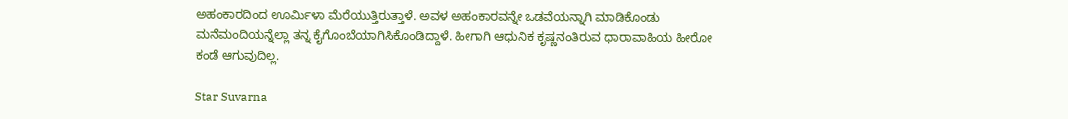ಅಹಂಕಾರದಿಂದ ಊರ್ಮಿಳಾ ಮೆರೆಯುತ್ತಿರುತ್ತಾಳೆ. ಅವಳ ಅಹಂಕಾರವನ್ನೇ ಒಡವೆಯನ್ನಾಗಿ ಮಾಡಿಕೊಂಡು ಮನೆಮಂದಿಯನ್ನೆಲ್ಲಾ ತನ್ನ ಕೈಗೊಂಬೆಯಾಗಿಸಿಕೊಂಡಿದ್ದಾಳೆ. ಹೀಗಾಗಿ ಆಧುನಿಕ ಕೃಷ್ಣನಂತಿರುವ ಧಾರಾವಾಹಿಯ ಹೀರೋ ಕಂಡೆ ಆಗುವುದಿಲ್ಲ.

Star Suvarna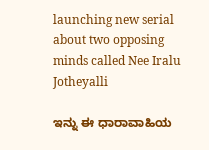launching new serial about two opposing minds called Nee Iralu Jotheyalli

ಇನ್ನು ಈ ಧಾರಾವಾಹಿಯ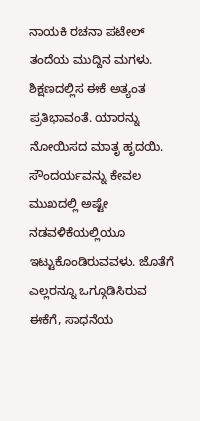ನಾಯಕಿ ರಚನಾ ಪಟೇಲ್ ತಂದೆಯ ಮುದ್ದಿನ ಮಗಳು. ಶಿಕ್ಷಣದಲ್ಲಿಸ ಈಕೆ ಅತ್ಯಂತ ಪ್ರತಿಭಾವಂತೆ. ಯಾರನ್ನು ನೋಯಿಸದ ಮಾತೃ ಹೃದಯಿ. ಸೌಂದರ್ಯವನ್ನು ಕೇವಲ ಮುಖದಲ್ಲಿ ಅಷ್ಟೇ ನಡವಳಿಕೆಯಲ್ಲಿಯೂ ಇಟ್ಟುಕೊಂಡಿರುವವಳು. ಜೊತೆಗೆ ಎಲ್ಲರನ್ನೂ ಒಗ್ಗೂಡಿಸಿರುವ ಈಕೆಗೆ, ಸಾಧನೆಯ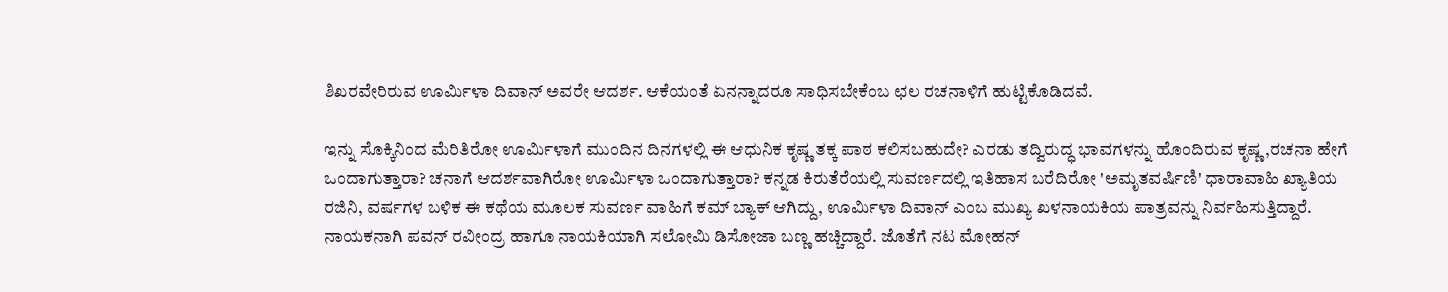ಶಿಖರವೇರಿರುವ ಊರ್ಮಿಳಾ ದಿವಾನ್ ಅವರೇ ಆದರ್ಶ. ಆಕೆಯಂತೆ ಏನನ್ನಾದರೂ ಸಾಧಿಸಬೇಕೆಂಬ ಛಲ ರಚನಾಳಿಗೆ ಹುಟ್ಟಿಕೊಡಿದವೆ.

ಇನ್ನು ಸೊಕ್ಕಿನಿಂದ ಮೆರಿತಿರೋ ಊರ್ಮಿಳಾಗೆ ಮುಂದಿನ ದಿನಗಳಲ್ಲಿ ಈ ಆಧುನಿಕ ಕೃಷ್ಣ ತಕ್ಕ ಪಾಠ ಕಲಿಸಬಹುದೇ? ಎರಡು ತದ್ವಿರುದ್ಧ ಭಾವಗಳನ್ನು ಹೊಂದಿರುವ ಕೃಷ್ಣ,ರಚನಾ ಹೇಗೆ ಒಂದಾಗುತ್ತಾರಾ? ಚನಾಗೆ ಆದರ್ಶವಾಗಿರೋ ಊರ್ಮಿಳಾ ಒಂದಾಗುತ್ತಾರಾ? ಕನ್ನಡ ಕಿರುತೆರೆಯಲ್ಲಿ ಸುವರ್ಣದಲ್ಲಿ ಇತಿಹಾಸ ಬರೆದಿರೋ 'ಅಮೃತವರ್ಷಿಣಿ' ಧಾರಾವಾಹಿ ಖ್ಯಾತಿಯ ರಜಿನಿ, ವರ್ಷಗಳ ಬಳಿಕ ಈ ಕಥೆಯ ಮೂಲಕ ಸುವರ್ಣ ವಾಹಿಗೆ ಕಮ್ ಬ್ಯಾಕ್ ಆಗಿದ್ದು, ಊರ್ಮಿಳಾ ದಿವಾನ್ ಎಂಬ ಮುಖ್ಯ ಖಳನಾಯಕಿಯ ಪಾತ್ರವನ್ನು ನಿರ್ವಹಿಸುತ್ತಿದ್ದಾರೆ. ನಾಯಕನಾಗಿ ಪವನ್ ರವೀಂದ್ರ ಹಾಗೂ ನಾಯಕಿಯಾಗಿ ಸಲೋಮಿ ಡಿಸೋಜಾ ಬಣ್ಣ ಹಚ್ಚಿದ್ದಾರೆ. ಜೊತೆಗೆ ನಟ ಮೋಹನ್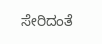ಸೇರಿದಂತೆ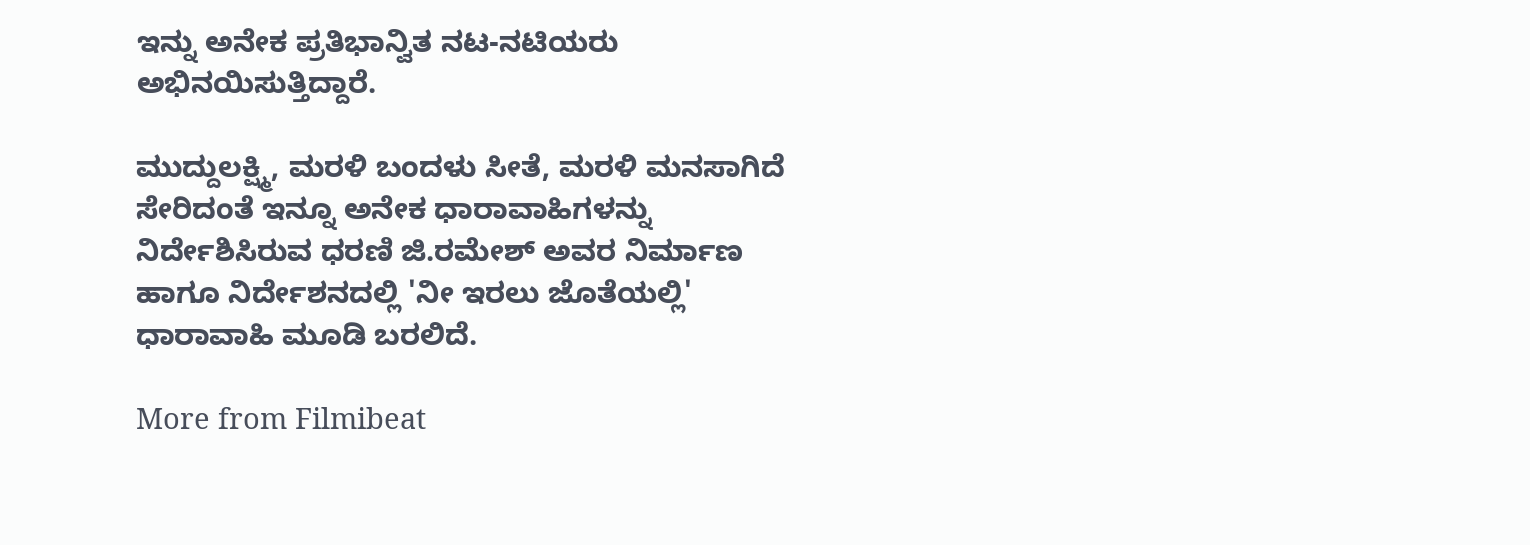ಇನ್ನು ಅನೇಕ ಪ್ರತಿಭಾನ್ವಿತ ನಟ-ನಟಿಯರು ಅಭಿನಯಿಸುತ್ತಿದ್ದಾರೆ.

ಮುದ್ದುಲಕ್ಷ್ಮಿ, ಮರಳಿ ಬಂದಳು ಸೀತೆ, ಮರಳಿ ಮನಸಾಗಿದೆ ಸೇರಿದಂತೆ ಇನ್ನೂ ಅನೇಕ ಧಾರಾವಾಹಿಗಳನ್ನು ನಿರ್ದೇಶಿಸಿರುವ ಧರಣಿ ಜಿ.ರಮೇಶ್ ಅವರ ನಿರ್ಮಾಣ ಹಾಗೂ ನಿರ್ದೇಶನದಲ್ಲಿ 'ನೀ ಇರಲು ಜೊತೆಯಲ್ಲಿ' ಧಾರಾವಾಹಿ ಮೂಡಿ ಬರಲಿದೆ.

More from Filmibeat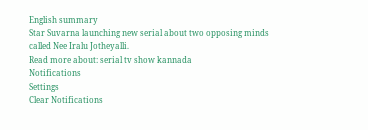English summary
Star Suvarna launching new serial about two opposing minds called Nee Iralu Jotheyalli.
Read more about: serial tv show kannada
Notifications
Settings
Clear Notifications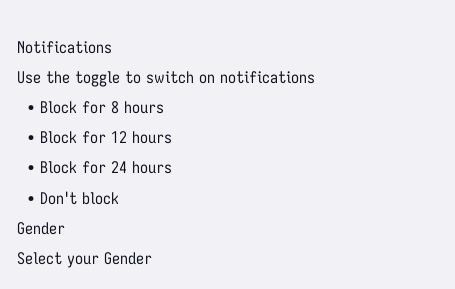Notifications
Use the toggle to switch on notifications
  • Block for 8 hours
  • Block for 12 hours
  • Block for 24 hours
  • Don't block
Gender
Select your Gender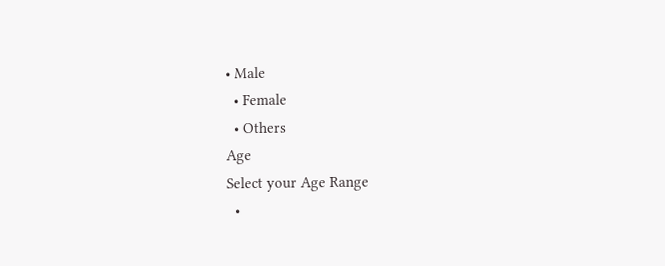• Male
  • Female
  • Others
Age
Select your Age Range
  •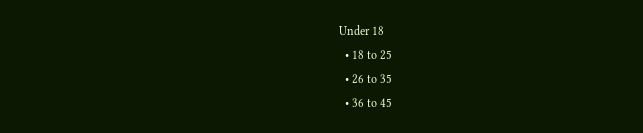Under 18
  • 18 to 25
  • 26 to 35
  • 36 to 45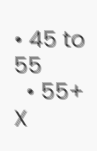• 45 to 55
  • 55+
X